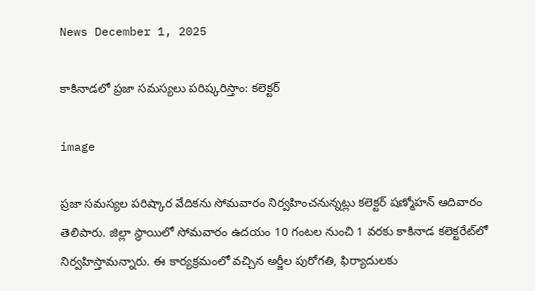News December 1, 2025

కాకినాడలో ప్రజా సమస్యలు పరిష్కరిస్తాం: కలెక్టర్

image

ప్రజా సమస్యల పరిష్కార వేదికను సోమవారం నిర్వహించనున్నట్లు కలెక్టర్ షణ్మోహన్ ఆదివారం తెలిపారు. జిల్లా స్థాయిలో సోమవారం ఉదయం 10 గంటల నుంచి 1 వరకు కాకినాడ కలెక్టరేట్‌లో నిర్వహిస్తామన్నారు. ఈ కార్యక్రమంలో వచ్చిన అర్జీల పురోగతి, ఫిర్యాదులకు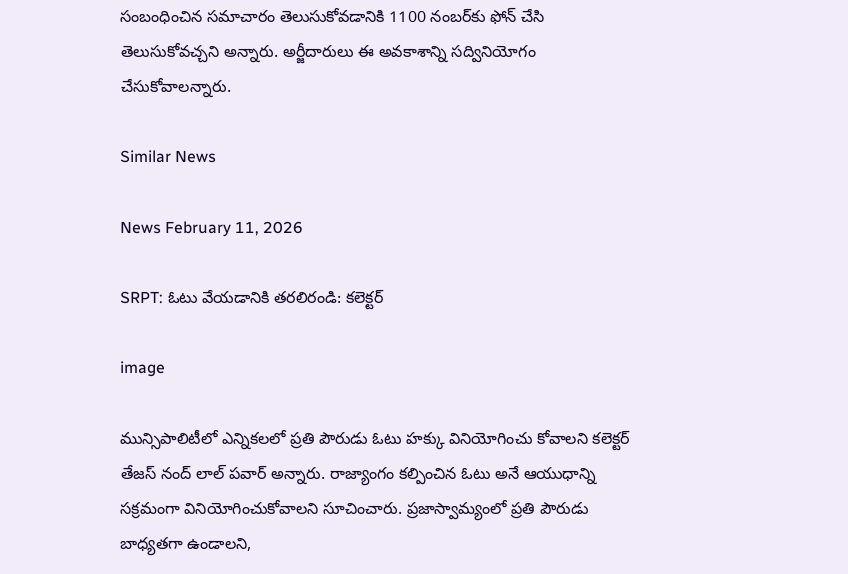సంబంధించిన సమాచారం తెలుసుకోవడానికి 1100 నంబర్‌కు ఫోన్ చేసి తెలుసుకోవచ్చని అన్నారు. అర్జీదారులు ఈ అవకాశాన్ని సద్వినియోగం చేసుకోవాలన్నారు.

Similar News

News February 11, 2026

SRPT: ఓటు వేయడానికి తరలిరండి: కలెక్టర్

image

మున్సిపాలిటీలో ఎన్నికలలో ప్రతి పౌరుడు ఓటు హక్కు వినియోగించు కోవాలని కలెక్టర్ తేజస్ నంద్ లాల్ పవార్ అన్నారు. రాజ్యాంగం కల్పించిన ఓటు అనే ఆయుధాన్ని సక్రమంగా వినియోగించుకోవాలని సూచించారు. ప్రజాస్వామ్యంలో ప్రతి పౌరుడు బాధ్యతగా ఉండాలని,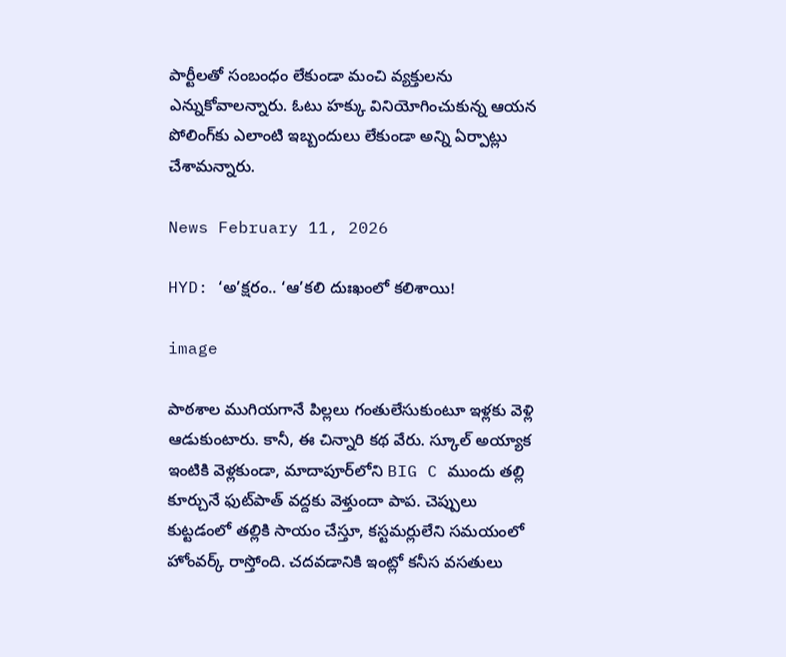పార్టీలతో సంబంధం లేకుండా మంచి వ్యక్తులను ఎన్నుకోవాలన్నారు. ఓటు హక్కు వినియోగించుకున్న ఆయన పోలింగ్‌కు ఎలాంటి ఇబ్బందులు లేకుండా అన్ని ఏర్పాట్లు చేశామన్నారు.

News February 11, 2026

HYD: ‘అ’క్షరం.. ‘ఆ’కలి దుఃఖంలో కలిశాయి!

image

పాఠశాల ముగియగానే పిల్లలు గంతులేసుకుంటూ ఇళ్లకు వెళ్లి ఆడుకుంటారు. కానీ, ఈ చిన్నారి కథ వేరు. స్కూల్ అయ్యాక ఇంటికి వెళ్లకుండా, మాదాపూర్‌లోని BIG C ముందు తల్లి కూర్చునే ఫుట్‌పాత్ వద్దకు వెళ్తుందా పాప. చెప్పులు కుట్టడంలో తల్లికి సాయం చేస్తూ, కస్టమర్లులేని సమయంలో హోంవర్క్ రాస్తోంది. చదవడానికి ఇంట్లో కనీస వసతులు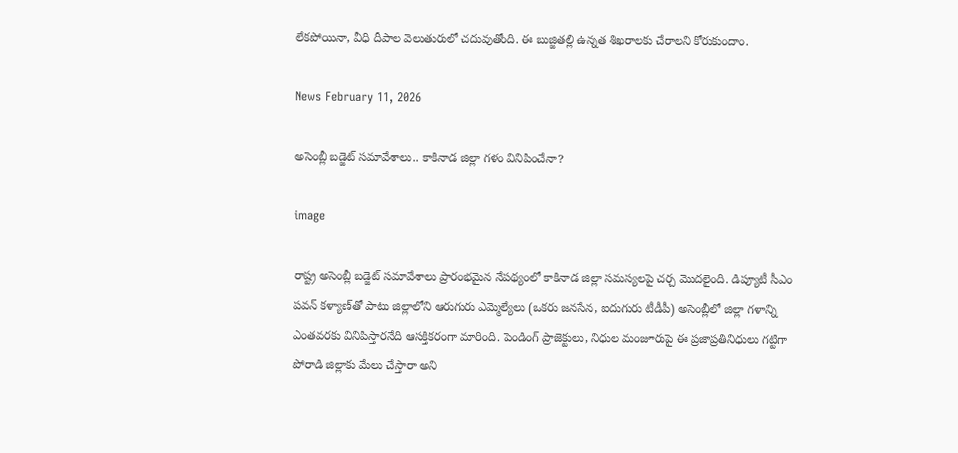లేకపోయినా, వీధి దీపాల వెలుతురులో చదువుతోంది. ఈ బుజ్జితల్లి ఉన్నత శిఖరాలకు చేరాలని కోరుకుందాం.

News February 11, 2026

అసెంబ్లీ బడ్జెట్ సమావేశాలు.. కాకినాడ జిల్లా గళం వినిపించేనా?

image

రాష్ట్ర అసెంబ్లీ బడ్జెట్ సమావేశాలు ప్రారంభమైన నేపథ్యంలో కాకినాడ జిల్లా సమస్యలపై చర్చ మొదలైంది. డిప్యూటీ సీఎం పవన్ కళ్యాణ్‌తో పాటు జిల్లాలోని ఆరుగురు ఎమ్మెల్యేలు (ఒకరు జనసేన, ఐదుగురు టీడీపీ) అసెంబ్లీలో జిల్లా గళాన్ని ఎంతవరకు వినిపిస్తారనేది ఆసక్తికరంగా మారింది. పెండింగ్ ప్రాజెక్టులు, నిధుల మంజూరుపై ఈ ప్రజాప్రతినిధులు గట్టిగా పోరాడి జిల్లాకు మేలు చేస్తారా అని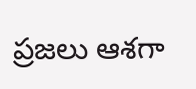ప్రజలు ఆశగా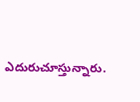ఎదురుచూస్తున్నారు.